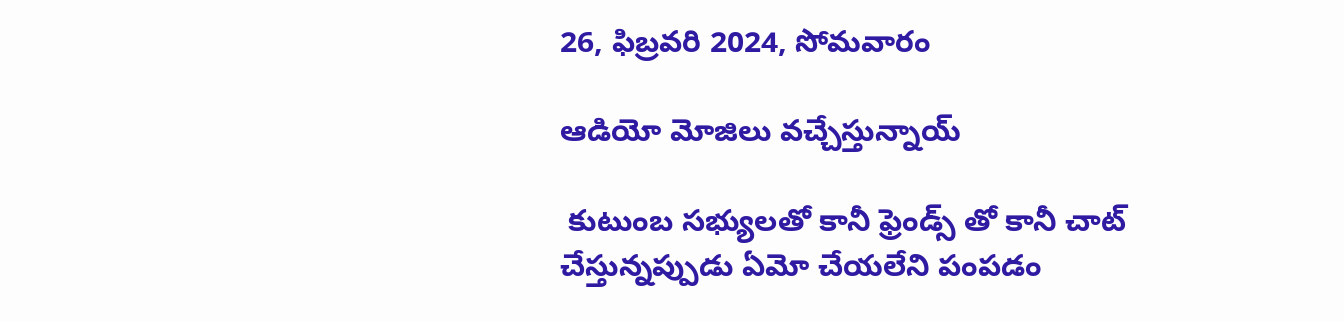26, ఫిబ్రవరి 2024, సోమవారం

ఆడియో మోజిలు వచ్చేస్తున్నాయ్

 కుటుంబ సభ్యులతో కానీ ఫ్రెండ్స్ తో కానీ చాట్ చేస్తున్నప్పుడు ఏమో చేయలేని పంపడం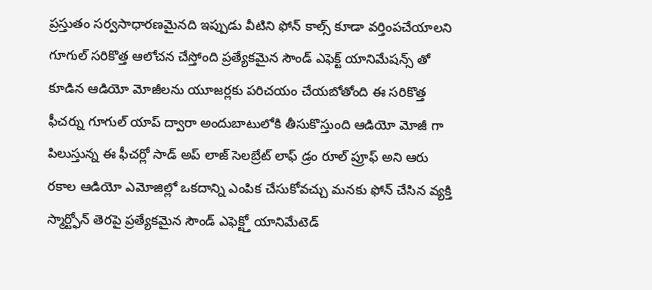ప్రస్తుతం సర్వసాధారణమైనది ఇప్పుడు వీటిని ఫోన్ కాల్స్ కూడా వర్తింపచేయాలని గూగుల్ సరికొత్త ఆలోచన చేస్తోంది ప్రత్యేకమైన సౌండ్ ఎఫెక్ట్ యానిమేషన్స్ తో కూడిన ఆడియో మోజీలను యూజర్లకు పరిచయం చేయబోతోంది ఈ సరికొత్త ఫీచర్ను గూగుల్ యాప్ ద్వారా అందుబాటులోకి తీసుకొస్తుంది ఆడియో మోజీ గా పిలుస్తున్న ఈ ఫీచర్లో సాడ్ అప్ లాజ్ సెలబ్రేట్ లాఫ్ డ్రం రూల్ ప్రూఫ్ అని ఆరు రకాల ఆడియో ఎమోజిల్లో ఒకదాన్ని ఎంపిక చేసుకోవచ్చు మనకు ఫోన్ చేసిన వ్యక్తి స్మార్ట్ఫోన్ తెరపై ప్రత్యేకమైన సౌండ్ ఎఫెక్ట్తో యానిమేటెడ్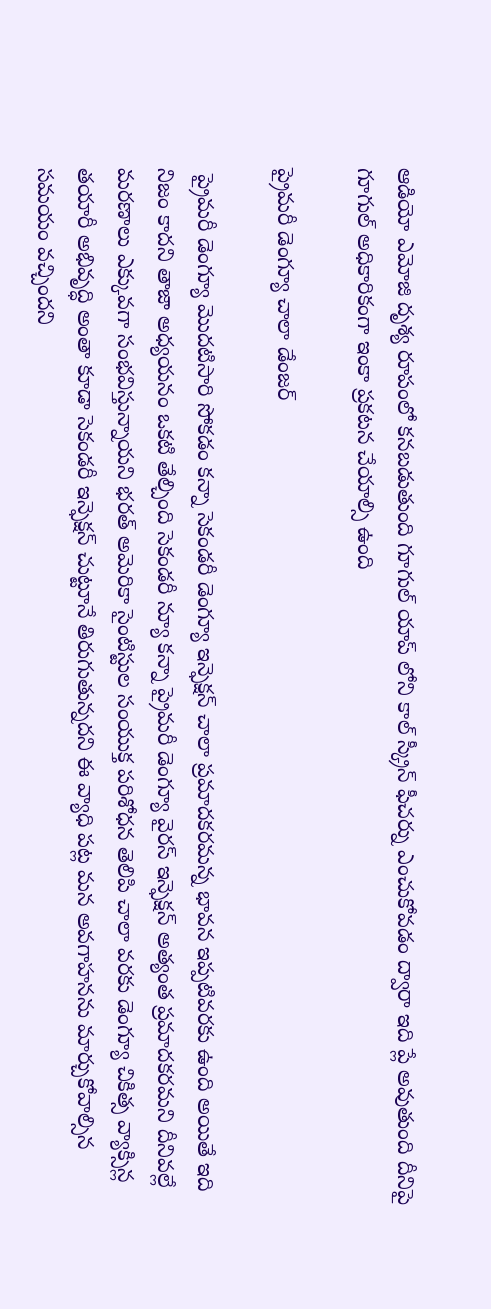ఆడియో ఎమోజి దృశ్య రూపంలో కనబడుతుంది గూగుల్ యాప్ లోని కాల్ స్క్రీన్ ఫీచర్ను ఎంచుకోవడం ద్వారా ఇది ప్లే అవుతుంది దీనిపై గూగుల్ అధికారికంగా ఇంకా ప్రకటన చేయాల్సి ఉంది

ప్రైమరీ డెంగ్యూ చాలా డేంజర్

 ప్రైమరీ డెంగ్యూ మొదటిసారి సోకడం కన్నా సెకండరీ డెంగ్యూ ఇన్ఫెక్షన్ చాలా ప్రమాదకరమన్న భావన ఇప్పటివరకు ఉంది అయితే ఇది నిజం కాదని తాజా అధ్యయనం ఒకటి తేల్చింది సెకండరీ న్యూ కన్నా ప్రైమరీ డెంగ్యూ వైరస్ ఇన్ఫెక్షన్ అత్యంత ప్రమాదకరమని దీనివల్లే మరణాలు ఎక్కువగా సంభవిస్తున్నాయని భరత్ అమెరికా సైంటిస్టుల సంయుక్త పరిశోధన తెలిపి చాలా వరకు డెంగ్యూ చికిత్స వ్యాక్సిన్ల తయారీ అభివృద్ధి అంతా కూడా సెకండరీ ఇన్ఫెక్షన్ చుట్టూనే తిరుగుతున్నదని ఈ వ్యాధి పట్ల మన అవగాహనను మార్చుకోవాల్సిన సమయం వచ్చిందని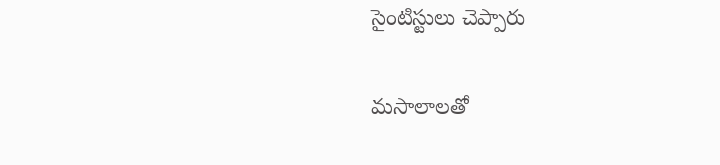సైంటిస్టులు చెప్పారు

మసాలాలతో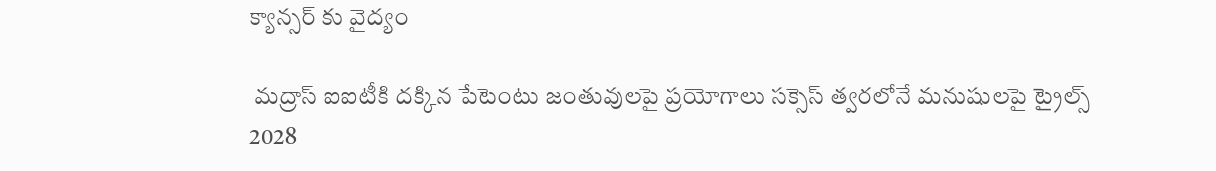క్యాన్సర్ కు వైద్యం

 మద్రాస్ ఐఐటీకి దక్కిన పేటెంటు జంతువులపై ప్రయోగాలు సక్సెస్ త్వరలోనే మనుషులపై ట్రైల్స్ 2028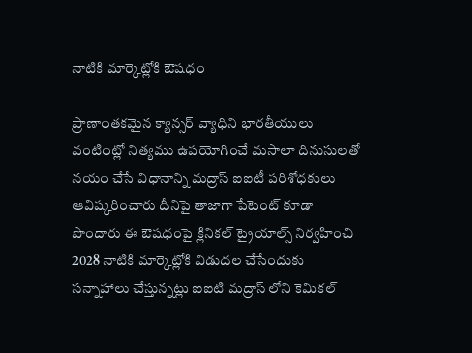నాటికి మార్కెట్లోకి ఔషధం

ప్రాణాంతకమైన క్యాన్సర్ వ్యాధిని భారతీయులు వంటింట్లో నిత్యము ఉపయోగించే మసాలా దినుసులతో నయం చేసే విధానాన్ని మద్రాస్ ఐఐటీ పరిశోధకులు ఆవిష్కరించారు దీనిపై తాజాగా పేటెంట్ కూడా పొందారు ఈ ఔషధంపై క్లినికల్ ట్రైయాల్స్ నిర్వహించి 2028 నాటికి మార్కెట్లోకి విడుదల చేసేందుకు సన్నాహాలు చేస్తున్నట్లు ఐఐటి మద్రాస్ లోని కెమికల్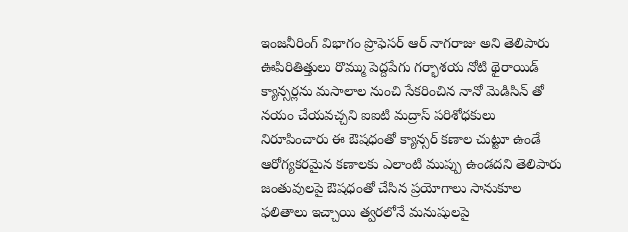ఇంజనీరింగ్ విభాగం ప్రొఫెసర్ ఆర్ నాగరాజు అని తెలిపారు ఊపిరితిత్తులు రొమ్ము పెద్దపేగు గర్భాశయ నోటి థైరాయిడ్ క్యాన్సర్లను మసాలాల నుంచి సేకరించిన నానో మెడిసిన్ తో నయం చేయవచ్చని ఐఐటి మద్రాస్ పరిశోధకులు నిరూపించారు ఈ ఔషధంతో క్యాన్సర్ కణాల చుట్టూ ఉండే ఆరోగ్యకరమైన కణాలకు ఎలాంటి ముప్పు ఉండదని తెలిపారు జంతువులపై ఔషధంతో చేసిన ప్రయోగాలు సానుకూల ఫలితాలు ఇచ్చాయి త్వరలోనే మనుషులపై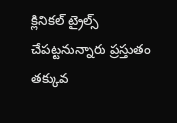క్లినికల్ ట్రైల్స్ చేపట్టనున్నారు ప్రస్తుతం తక్కువ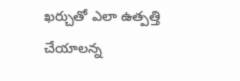ఖర్చుతో ఎలా ఉత్పత్తి చేయాలన్న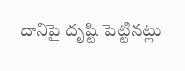దానిపై దృష్టి పెట్టినట్లు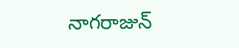నాగరాజున్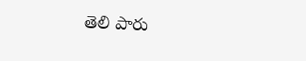తెలి పారు